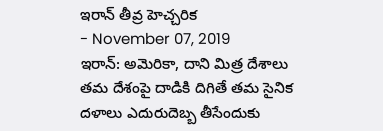ఇరాన్ తీవ్ర హెచ్చరిక
- November 07, 2019
ఇరాన్: అమెరికా, దాని మిత్ర దేశాలు తమ దేశంపై దాడికి దిగితే తమ సైనిక దళాలు ఎదురుదెబ్బ తీసేందుకు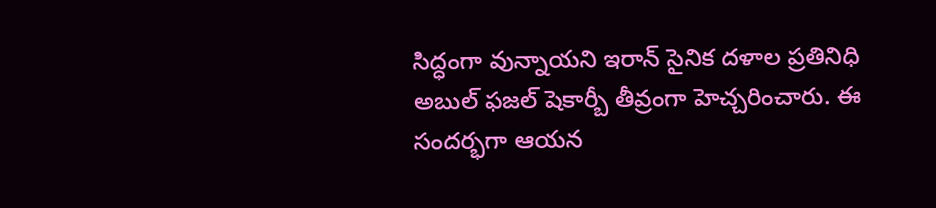సిద్ధంగా వున్నాయని ఇరాన్ సైనిక దళాల ప్రతినిధి అబుల్ ఫజల్ షెకార్బీ తీవ్రంగా హెచ్చరించారు. ఈ సందర్భగా ఆయన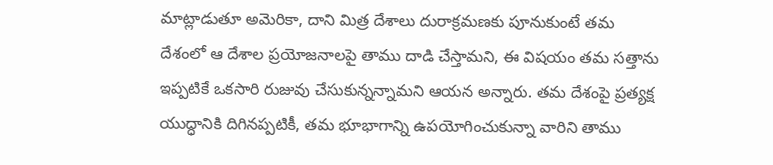మాట్లాడుతూ అమెరికా, దాని మిత్ర దేశాలు దురాక్రమణకు పూనుకుంటే తమ దేశంలో ఆ దేశాల ప్రయోజనాలపై తాము దాడి చేస్తామని, ఈ విషయం తమ సత్తాను ఇప్పటికే ఒకసారి రుజువు చేసుకున్నన్నామని ఆయన అన్నారు. తమ దేశంపై ప్రత్యక్ష యుద్ధానికి దిగినప్పటికీ, తమ భూభాగాన్ని ఉపయోగించుకున్నా వారిని తాము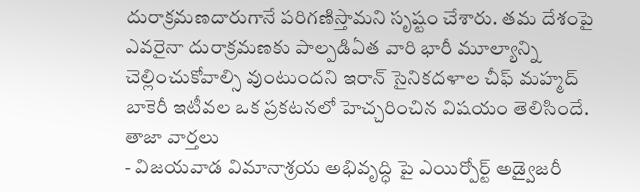దురాక్రమణదారుగానే పరిగణిస్తామని సృష్టం చేశారు. తమ దేశంపై ఎవరైనా దురాక్రమణకు పాల్పడిఏత వారి భారీ మూల్యాన్ని చెల్లించుకోవాల్సి వుంటుందని ఇరాన్ సైనికదళాల చీఫ్ మహ్మద్ బాకెరీ ఇటీవల ఒక ప్రకటనలో హెచ్చరించిన విషయం తెలిసిందే.
తాజా వార్తలు
- విజయవాడ విమానాశ్రయ అభివృద్ధి పై ఎయిర్పోర్ట్ అడ్వైజరీ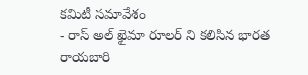కమిటీ సమావేశం
- రాస్ అల్ ఖైమా రూలర్ ని కలిసిన భారత రాయబారి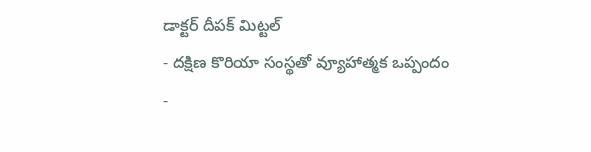డాక్టర్ దీపక్ మిట్టల్
- దక్షిణ కొరియా సంస్థతో వ్యూహాత్మక ఒప్పందం
-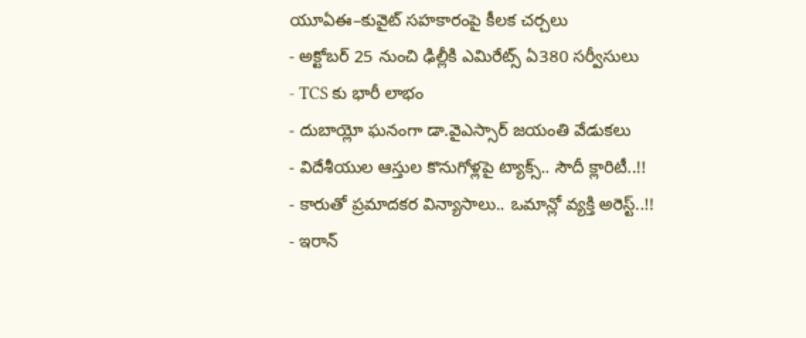యూఏఈ–కువైట్ సహకారంపై కీలక చర్చలు
- అక్టోబర్ 25 నుంచి ఢిల్లీకి ఎమిరేట్స్ ఏ380 సర్వీసులు
- TCS కు భారీ లాభం
- దుబాయ్లో ఘనంగా డా.వైఎస్సార్ జయంతి వేడుకలు
- విదేశీయుల ఆస్తుల కొనుగోళ్లపై ట్యాక్స్.. సౌదీ క్లారిటీ..!!
- కారుతో ప్రమాదకర విన్యాసాలు.. ఒమాన్లో వ్యక్తి అరెస్ట్..!!
- ఇరాన్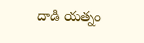దాడి యత్నం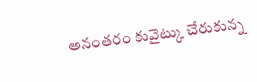అనంతరం కువైట్కు చేరుకున్న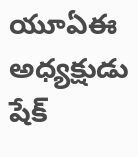యూఏఈ అధ్యక్షుడు షేక్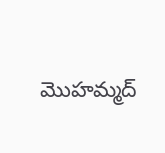మొహమ్మద్